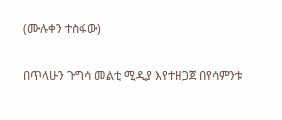(ሙሉቀን ተስፋው)

በጥላሁን ጉግሳ መልቲ ሚዲያ እየተዘጋጀ በየሳምንቱ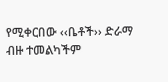የሚቀርበው ‹‹ቤቶች›› ድራማ ብዙ ተመልካችም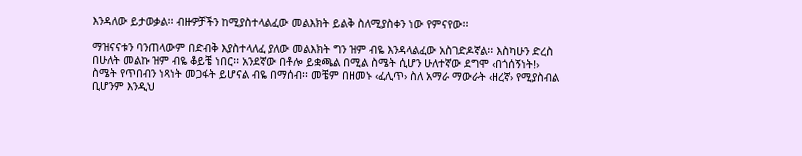እንዳለው ይታወቃል፡፡ ብዙዎቻችን ከሚያስተላልፈው መልእክት ይልቅ ስለሚያስቀን ነው የምናየው፡፡

ማዝናናቱን ባንጠላውም በድብቅ እያስተላለፈ ያለው መልእክት ግን ዝም ብዬ እንዳላልፈው አስገድዶኛል፡፡ እስካሁን ድረስ በሁለት መልኩ ዝም ብዬ ቆይቼ ነበር፡፡ አንደኛው በቶሎ ይቋጫል በሚል ስሜት ሲሆን ሁለተኛው ደግሞ ‹በጎሰኝነት!› ስሜት የጥበብን ነጻነት መጋፋት ይሆናል ብዬ በማሰብ፡፡ መቼም በዘመኑ ‹ፈሊጥ› ስለ አማራ ማውራት ‹ዘረኛ› የሚያስብል ቢሆንም እንዲህ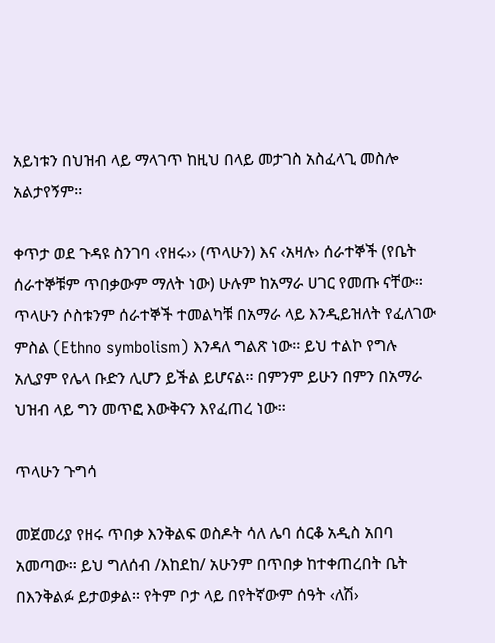አይነቱን በህዝብ ላይ ማላገጥ ከዚህ በላይ መታገስ አስፈላጊ መስሎ አልታየኝም፡፡

ቀጥታ ወደ ጉዳዩ ስንገባ ‹የዘሩ›› (ጥላሁን) እና ‹አዛሉ› ሰራተኞች (የቤት ሰራተኞቹም ጥበቃውም ማለት ነው) ሁሉም ከአማራ ሀገር የመጡ ናቸው፡፡ ጥላሁን ሶስቱንም ሰራተኞች ተመልካቹ በአማራ ላይ እንዲይዝለት የፈለገው ምስል (Ethno symbolism) እንዳለ ግልጽ ነው፡፡ ይህ ተልኮ የግሉ አሊያም የሌላ ቡድን ሊሆን ይችል ይሆናል፡፡ በምንም ይሁን በምን በአማራ ህዝብ ላይ ግን መጥፎ እውቅናን እየፈጠረ ነው፡፡

ጥላሁን ጉግሳ

መጀመሪያ የዘሩ ጥበቃ እንቅልፍ ወስዶት ሳለ ሌባ ሰርቆ አዲስ አበባ አመጣው፡፡ ይህ ግለሰብ /እከደከ/ አሁንም በጥበቃ ከተቀጠረበት ቤት በእንቅልፉ ይታወቃል፡፡ የትም ቦታ ላይ በየትኛውም ሰዓት ‹ለሽ›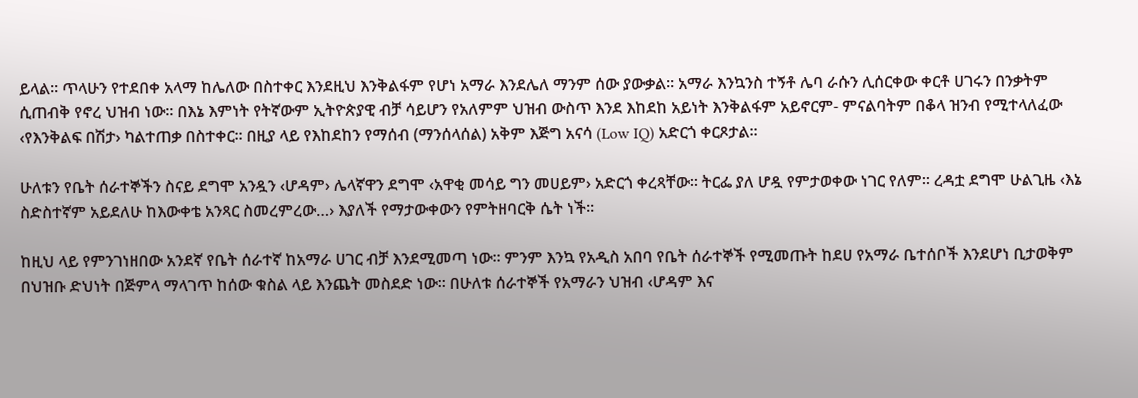ይላል፡፡ ጥላሁን የተደበቀ አላማ ከሌለው በስተቀር እንደዚህ እንቅልፋም የሆነ አማራ እንደሌለ ማንም ሰው ያውቃል፡፡ አማራ እንኳንስ ተኝቶ ሌባ ራሱን ሊሰርቀው ቀርቶ ሀገሩን በንቃትም ሲጠብቅ የኖረ ህዝብ ነው፡፡ በእኔ እምነት የትኛውም ኢትዮጵያዊ ብቻ ሳይሆን የአለምም ህዝብ ውስጥ እንደ እከደከ አይነት እንቅልፋም አይኖርም- ምናልባትም በቆላ ዝንብ የሚተላለፈው ‹የእንቅልፍ በሽታ› ካልተጠቃ በስተቀር፡፡ በዚያ ላይ የእከደከን የማሰብ (ማንሰላሰል) አቅም እጅግ አናሳ (Low IQ) አድርጎ ቀርጾታል፡፡

ሁለቱን የቤት ሰራተኞችን ስናይ ደግሞ አንዷን ‹ሆዳም› ሌላኛዋን ደግሞ ‹አዋቂ መሳይ ግን መሀይም› አድርጎ ቀረጻቸው፡፡ ትርፌ ያለ ሆዷ የምታወቀው ነገር የለም፡፡ ረዳቷ ደግሞ ሁልጊዜ ‹እኔ ስድስተኛም አይደለሁ ከእውቀቴ አንጻር ስመረምረው…› እያለች የማታውቀውን የምትዘባርቅ ሴት ነች፡፡

ከዚህ ላይ የምንገነዘበው አንደኛ የቤት ሰራተኛ ከአማራ ሀገር ብቻ እንደሚመጣ ነው፡፡ ምንም እንኳ የአዲስ አበባ የቤት ሰራተኞች የሚመጡት ከደሀ የአማራ ቤተሰቦች እንደሆነ ቢታወቅም በህዝቡ ድህነት በጅምላ ማላገጥ ከሰው ቁስል ላይ እንጨት መስደድ ነው፡፡ በሁለቱ ሰራተኞች የአማራን ህዝብ ‹ሆዳም እና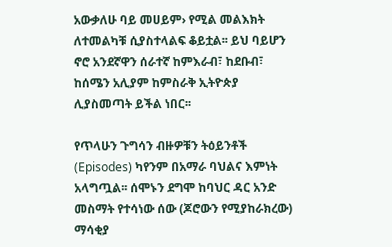አውቃለሁ ባይ መሀይም› የሚል መልእክት ለተመልካቹ ሲያስተላልፍ ቆይቷል፡፡ ይህ ባይሆን ኖሮ አንደኛዋን ሰራተኛ ከምእራብ፣ ከደቡብ፣ ከሰሜን አሊያም ከምስራቅ ኢትዮጵያ ሊያስመጣት ይችል ነበር፡፡

የጥላሁን ጉግሳን ብዙዎቹን ትዕይንቶች (Episodes) ካየንም በአማራ ባህልና እምነት አላግጧል፡፡ ሰሞኑን ደግሞ ከባህር ዳር አንድ መስማት የተሳነው ሰው (ጆሮውን የሚያከራክረው) ማሳቂያ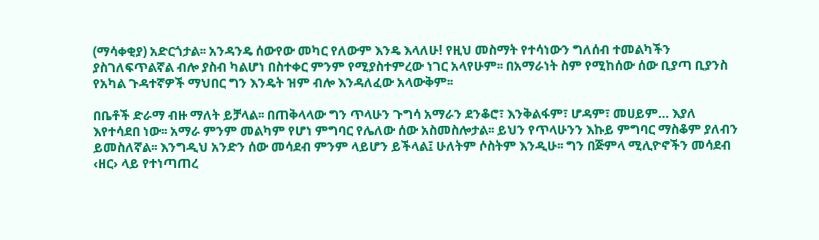(ማሳቀቂያ) አድርጎታል፡፡ አንዳንዴ ሰውየው መካር የለውም እንዴ እላለሁ! የዚህ መስማት የተሳነውን ግለሰብ ተመልካችን ያስገለፍጥልኛል ብሎ ያስብ ካልሆነ በስተቀር ምንም የሚያስተምረው ነገር አላየሁም፡፡ በአማራነት ስም የሚከሰው ሰው ቢያጣ ቢያንስ የአካል ጉዳተኛዎች ማህበር ግን እንዴት ዝም ብሎ እንዳለፈው አላውቅም፡፡

በቤቶች ድራማ ብዙ ማለት ይቻላል፡፡ በጠቅላላው ግን ጥላሁን ጉግሳ አማራን ደንቆሮ፣ እንቅልፋም፣ ሆዳም፣ መሀይም… እያለ እየተሳደበ ነው፡፡ አማራ ምንም መልካም የሆነ ምግባር የሌለው ሰው አስመስሎታል፡፡ ይህን የጥላሁንን እኩይ ምግባር ማስቆም ያለብን ይመስለኛል፡፡ እንግዲህ አንድን ሰው መሳደብ ምንም ላይሆን ይችላል፤ ሁለትም ሶስትም እንዲሁ፡፡ ግን በጅምላ ሚሊዮኖችን መሳደብ ‹ዘር› ላይ የተነጣጠረ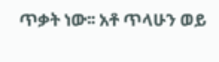ጥቃት ነው፡፡ አቶ ጥላሁን ወይ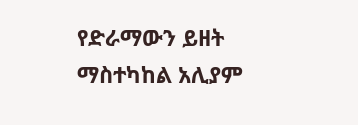የድራማውን ይዘት ማስተካከል አሊያም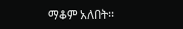ማቆም አለበት፡፡